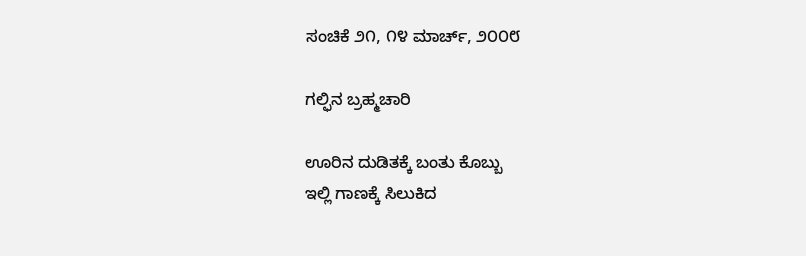ಸಂಚಿಕೆ ೨೧, ೧೪ ಮಾರ್ಚ್, ೨೦೦೮

ಗಲ್ಫಿನ ಬ್ರಹ್ಮಚಾರಿ

ಊರಿನ ದುಡಿತಕ್ಕೆ ಬಂತು ಕೊಬ್ಬು
ಇಲ್ಲಿ ಗಾಣಕ್ಕೆ ಸಿಲುಕಿದ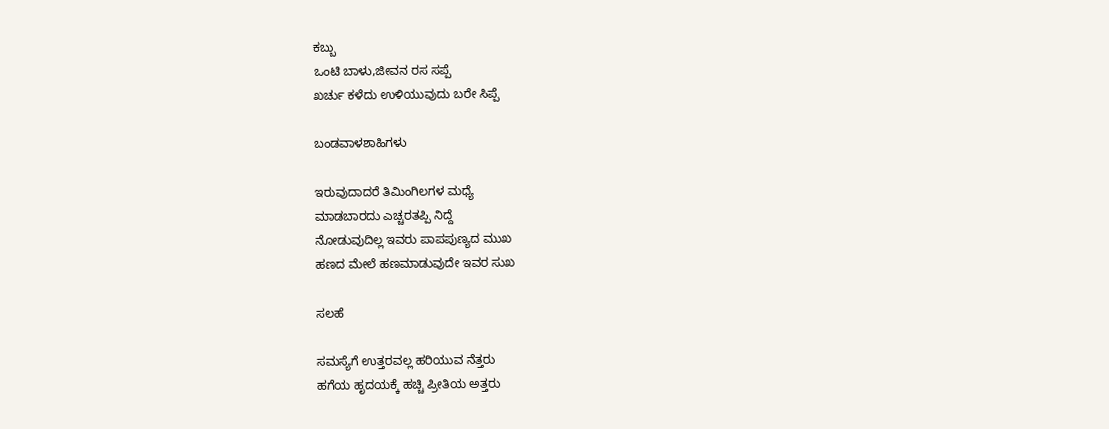ಕಬ್ಬು
ಒಂಟಿ ಬಾಳು,ಜೀವನ ರಸ ಸಪ್ಪೆ
ಖರ್ಚು ಕಳೆದು ಉಳಿಯುವುದು ಬರೇ ಸಿಪ್ಪೆ

ಬಂಡವಾಳಶಾಹಿಗಳು

ಇರುವುದಾದರೆ ತಿಮಿಂಗಿಲಗಳ ಮಧ್ಯೆ
ಮಾಡಬಾರದು ಎಚ್ಚರತಪ್ಪಿ ನಿದ್ದೆ
ನೋಡುವುದಿಲ್ಲ ಇವರು ಪಾಪಪುಣ್ಯದ ಮುಖ
ಹಣದ ಮೇಲೆ ಹಣಮಾಡುವುದೇ ಇವರ ಸುಖ

ಸಲಹೆ

ಸಮಸ್ಯೆಗೆ ಉತ್ತರವಲ್ಲ ಹರಿಯುವ ನೆತ್ತರು
ಹಗೆಯ ಹೃದಯಕ್ಕೆ ಹಚ್ಚಿ ಪ್ರೀತಿಯ ಅತ್ತರು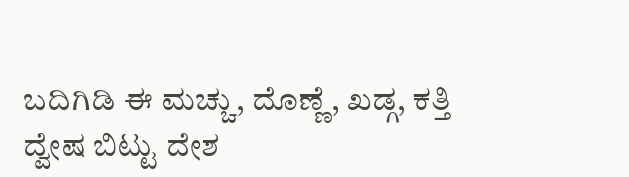ಬದಿಗಿಡಿ ಈ ಮಚ್ಚು, ದೊಣ್ಣೆ, ಖಡ್ಗ, ಕತ್ತಿ
ದ್ವೇಷ ಬಿಟ್ಟು ದೇಶ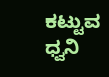ಕಟ್ಟುವ ಧ್ವನಿ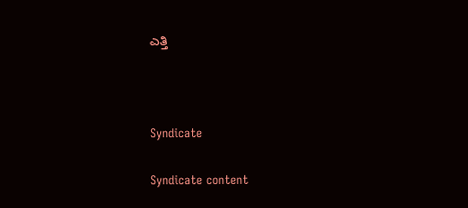ಎತ್ತಿ



Syndicate

Syndicate content